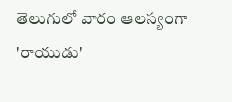తెలుగులో వారం ఆలస్యంగా 'రాయుడు'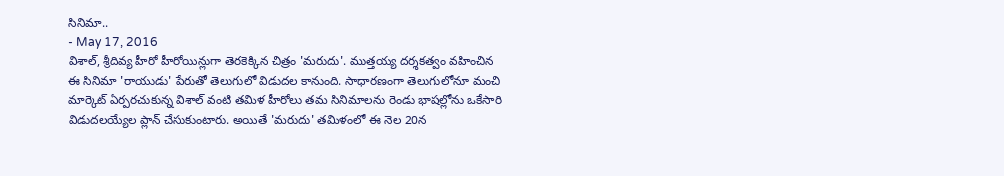సినిమా..
- May 17, 2016
విశాల్, శ్రీదివ్య హీరో హీరోయిన్లుగా తెరకెక్కిన చిత్రం 'మరుదు'. ముత్తయ్య దర్శకత్వం వహించిన ఈ సినిమా 'రాయుడు' పేరుతో తెలుగులో విడుదల కానుంది. సాధారణంగా తెలుగులోనూ మంచి మార్కెట్ ఏర్పరచుకున్న విశాల్ వంటి తమిళ హీరోలు తమ సినిమాలను రెండు భాషల్లోను ఒకేసారి విడుదలయ్యేల ప్లాన్ చేసుకుంటారు. అయితే 'మరుదు' తమిళంలో ఈ నెల 20న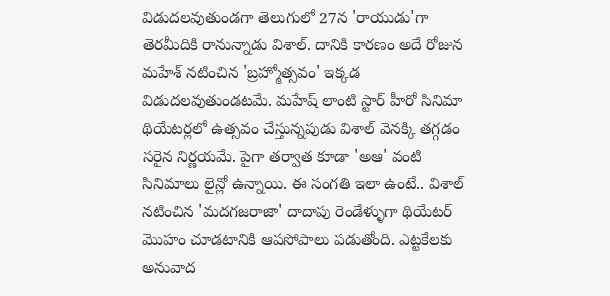విడుదలవుతుండగా తెలుగులో 27న 'రాయుడు'గా తెరమీదికి రానున్నాడు విశాల్. దానికి కారణం అదే రోజున మహేశ్ నటించిన 'బ్రహ్మోత్సవం' ఇక్కడ విడుదలవుతుండటమే. మహేష్ లాంటి స్టార్ హీరో సినిమా థియేటర్లలో ఉత్సవం చేస్తున్నపుడు విశాల్ వెనక్కి తగ్గడం సరైన నిర్ణయమే. పైగా తర్వాత కూడా 'అఆ' వంటి సినిమాలు లైన్లో ఉన్నాయి. ఈ సంగతి ఇలా ఉంటే.. విశాల్ నటించిన 'మదగజరాజా' దాదాపు రెండేళ్ళుగా థియేటర్ మొహం చూడటానికి ఆపసోపాలు పడుతోంది. ఎట్టకేలకు అనువాద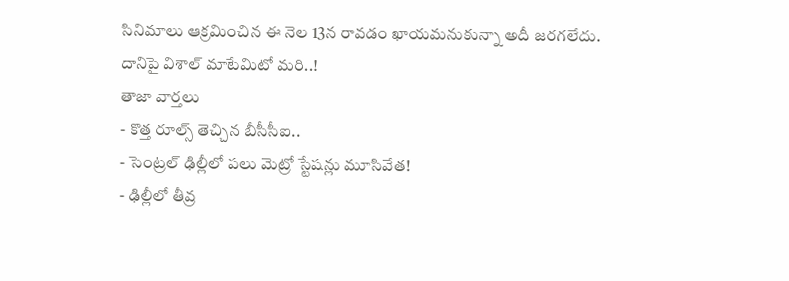సినిమాలు ఆక్రమించిన ఈ నెల 13న రావడం ఖాయమనుకున్నా అదీ జరగలేదు. దానిపై విశాల్ మాటేమిటో మరి..!
తాజా వార్తలు
- కొత్త రూల్స్ తెచ్చిన బీసీసీఐ..
- సెంట్రల్ ఢిల్లీలో పలు మెట్రో స్టేషన్లు మూసివేత!
- ఢిల్లీలో తీవ్ర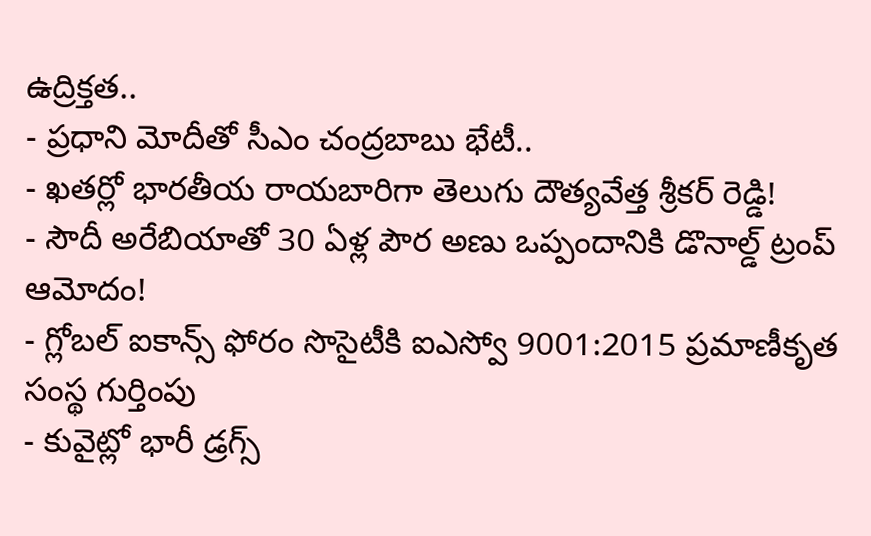ఉద్రిక్తత..
- ప్రధాని మోదీతో సీఎం చంద్రబాబు భేటీ..
- ఖతర్లో భారతీయ రాయబారిగా తెలుగు దౌత్యవేత్త శ్రీకర్ రెడ్డి!
- సౌదీ అరేబియాతో 30 ఏళ్ల పౌర అణు ఒప్పందానికి డొనాల్డ్ ట్రంప్ ఆమోదం!
- గ్లోబల్ ఐకాన్స్ ఫోరం సొసైటీకి ఐఎస్వో 9001:2015 ప్రమాణీకృత సంస్థ గుర్తింపు
- కువైట్లో భారీ డ్రగ్స్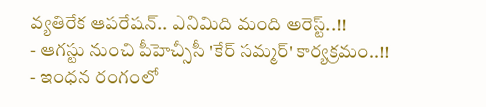వ్యతిరేక ఆపరేషన్.. ఎనిమిది మంది అరెస్ట్..!!
- ఆగస్టు నుంచి పీహెచ్సీసీ 'కేర్ సమ్మర్' కార్యక్రమం..!!
- ఇంధన రంగంలో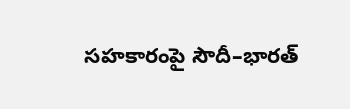సహకారంపై సౌదీ–భారత్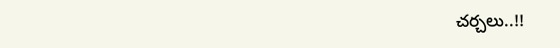చర్చలు..!!